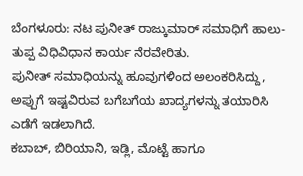ಬೆಂಗಳೂರು: ನಟ ಪುನೀತ್ ರಾಜ್ಕುಮಾರ್ ಸಮಾಧಿಗೆ ಹಾಲು-ತುಪ್ಪ ವಿಧಿವಿಧಾನ ಕಾರ್ಯ ನೆರವೇರಿತು.
ಪುನೀತ್ ಸಮಾಧಿಯನ್ನು ಹೂವುಗಳಿಂದ ಅಲಂಕರಿಸಿದ್ದು, ಅಪ್ಪುಗೆ ಇಷ್ಟವಿರುವ ಬಗೆಬಗೆಯ ಖಾದ್ಯಗಳನ್ನು ತಯಾರಿಸಿ ಎಡೆಗೆ ಇಡಲಾಗಿದೆ.
ಕಬಾಬ್, ಬಿರಿಯಾನಿ, ಇಡ್ಲಿ, ಮೊಟ್ಟೆ ಹಾಗೂ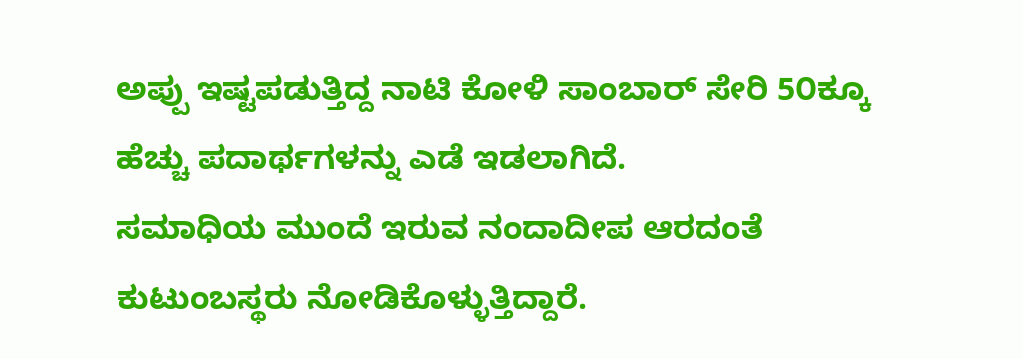ಅಪ್ಪು ಇಷ್ಟಪಡುತ್ತಿದ್ದ ನಾಟಿ ಕೋಳಿ ಸಾಂಬಾರ್ ಸೇರಿ 5೦ಕ್ಕೂ ಹೆಚ್ಚು ಪದಾರ್ಥಗಳನ್ನು ಎಡೆ ಇಡಲಾಗಿದೆ.
ಸಮಾಧಿಯ ಮುಂದೆ ಇರುವ ನಂದಾದೀಪ ಆರದಂತೆ ಕುಟುಂಬಸ್ಥರು ನೋಡಿಕೊಳ್ಳುತ್ತಿದ್ದಾರೆ.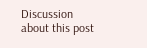Discussion about this post